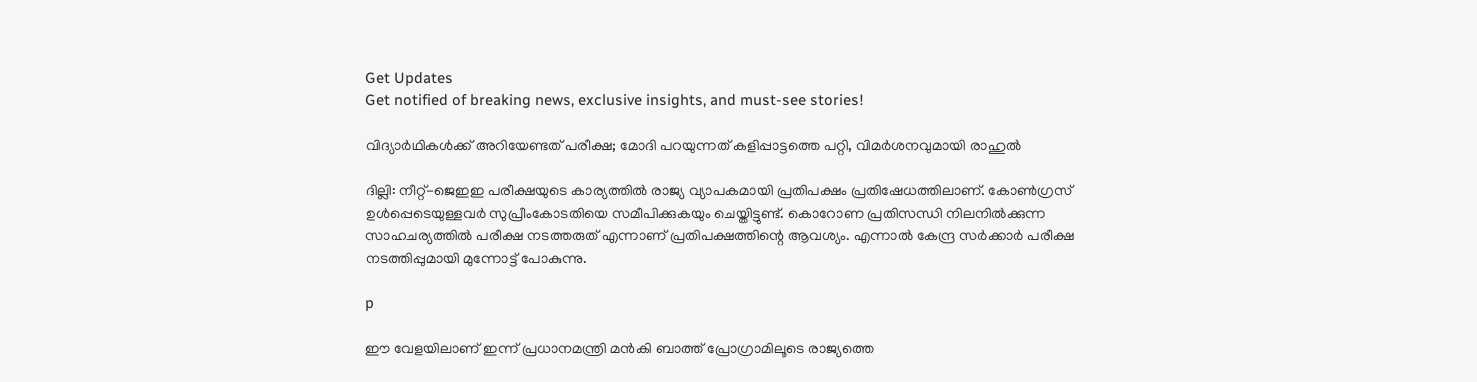Get Updates
Get notified of breaking news, exclusive insights, and must-see stories!

വിദ്യാര്‍ഥികള്‍ക്ക് അറിയേണ്ടത് പരീക്ഷ; മോദി പറയുന്നത് കളിപ്പാട്ടത്തെ പറ്റി, വിമര്‍ശനവുമായി രാഹുല്‍

ദില്ലി: നീറ്റ്-ജെഇഇ പരീക്ഷയുടെ കാര്യത്തില്‍ രാജ്യ വ്യാപകമായി പ്രതിപക്ഷം പ്രതിഷേധത്തിലാണ്. കോണ്‍ഗ്രസ് ഉള്‍പ്പെടെയുള്ളവര്‍ സുപ്രീംകോടതിയെ സമീപിക്കുകയും ചെയ്തിട്ടുണ്ട്. കൊറോണ പ്രതിസന്ധി നിലനില്‍ക്കുന്ന സാഹചര്യത്തില്‍ പരീക്ഷ നടത്തരുത് എന്നാണ് പ്രതിപക്ഷത്തിന്റെ ആവശ്യം. എന്നാല്‍ കേന്ദ്ര സര്‍ക്കാര്‍ പരീക്ഷ നടത്തിപ്പുമായി മുന്നോട്ട് പോകുന്നു.

p

ഈ വേളയിലാണ് ഇന്ന് പ്രധാനമന്ത്രി മന്‍കി ബാത്ത് പ്രോഗ്രാമിലൂടെ രാജ്യത്തെ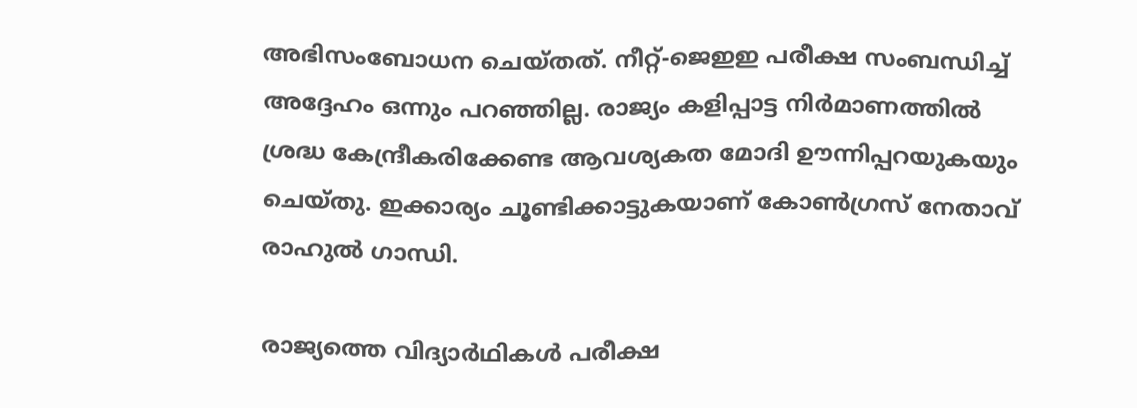അഭിസംബോധന ചെയ്തത്. നീറ്റ്-ജെഇഇ പരീക്ഷ സംബന്ധിച്ച് അദ്ദേഹം ഒന്നും പറഞ്ഞില്ല. രാജ്യം കളിപ്പാട്ട നിര്‍മാണത്തില്‍ ശ്രദ്ധ കേന്ദ്രീകരിക്കേണ്ട ആവശ്യകത മോദി ഊന്നിപ്പറയുകയും ചെയ്തു. ഇക്കാര്യം ചൂണ്ടിക്കാട്ടുകയാണ് കോണ്‍ഗ്രസ് നേതാവ് രാഹുല്‍ ഗാന്ധി.

രാജ്യത്തെ വിദ്യാര്‍ഥികള്‍ പരീക്ഷ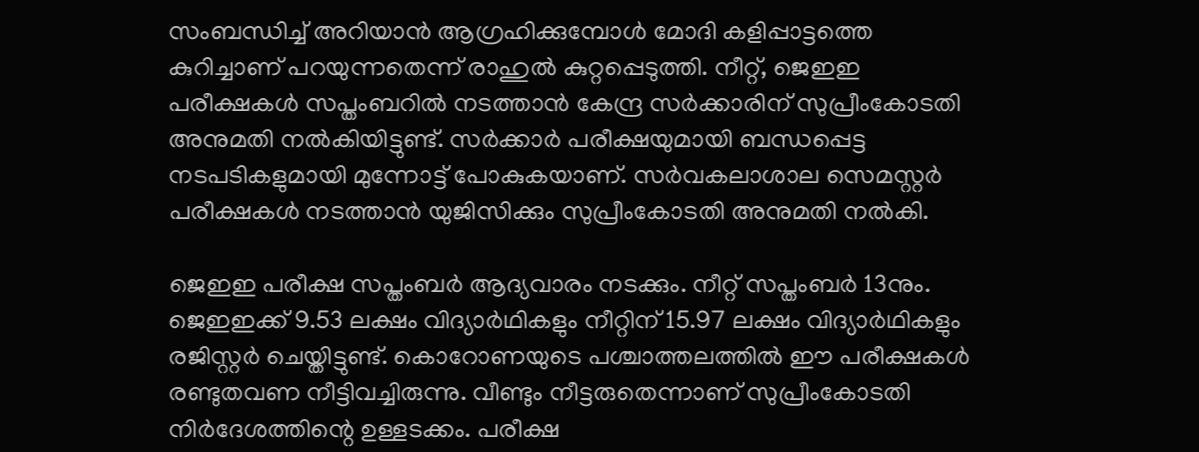സംബന്ധിച്ച് അറിയാന്‍ ആഗ്രഹിക്കുമ്പോള്‍ മോദി കളിപ്പാട്ടത്തെ കുറിച്ചാണ് പറയുന്നതെന്ന് രാഹുല്‍ കുറ്റപ്പെടുത്തി. നീറ്റ്, ജെഇഇ പരീക്ഷകള്‍ സപ്തംബറില്‍ നടത്താന്‍ കേന്ദ്ര സര്‍ക്കാരിന് സുപ്രീംകോടതി അനുമതി നല്‍കിയിട്ടുണ്ട്. സര്‍ക്കാര്‍ പരീക്ഷയുമായി ബന്ധപ്പെട്ട നടപടികളുമായി മുന്നോട്ട് പോകുകയാണ്. സര്‍വകലാശാല സെമസ്റ്റര്‍ പരീക്ഷകള്‍ നടത്താന്‍ യുജിസിക്കും സുപ്രീംകോടതി അനുമതി നല്‍കി.

ജെഇഇ പരീക്ഷ സപ്തംബര്‍ ആദ്യവാരം നടക്കും. നീറ്റ് സപ്തംബര്‍ 13നും. ജെഇഇക്ക് 9.53 ലക്ഷം വിദ്യാര്‍ഥികളും നീറ്റിന് 15.97 ലക്ഷം വിദ്യാര്‍ഥികളും രജിസ്റ്റര്‍ ചെയ്തിട്ടുണ്ട്. കൊറോണയുടെ പശ്ചാത്തലത്തില്‍ ഈ പരീക്ഷകള്‍ രണ്ടുതവണ നീട്ടിവച്ചിരുന്നു. വീണ്ടും നീട്ടരുതെന്നാണ് സുപ്രീംകോടതി നിര്‍ദേശത്തിന്റെ ഉള്ളടക്കം. പരീക്ഷ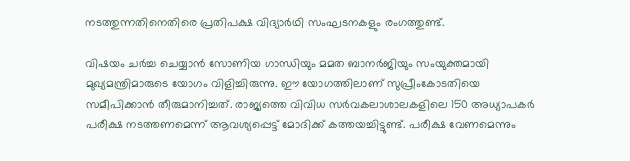നടത്തുന്നതിനെതിരെ പ്രതിപക്ഷ വിദ്യാര്‍ഥി സംഘടനകളും രംഗത്തുണ്ട്.

വിഷയം ചര്‍ച്ച ചെയ്യാന്‍ സോണിയ ഗാന്ധിയും മമത ബാനര്‍ജിയും സംയുക്തമായി മുഖ്യമന്ത്രിമാരുടെ യോഗം വിളിച്ചിരുന്നു. ഈ യോഗത്തിലാണ് സുപ്രീംകോടതിയെ സമീപിക്കാന്‍ തീരുമാനിച്ചത്. രാജ്യത്തെ വിവിധ സര്‍വകലാശാലകളിലെ 150 അധ്യാപകര്‍ പരീക്ഷ നടത്തണമെന്ന് ആവശ്യപ്പെട്ട് മോദിക്ക് കത്തയച്ചിട്ടുണ്ട്. പരീക്ഷ വേണമെന്നും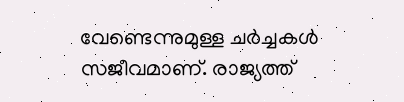വേണ്ടെന്നുമുള്ള ചര്‍ച്ചകള്‍ സജീവമാണ്. രാജ്യത്ത്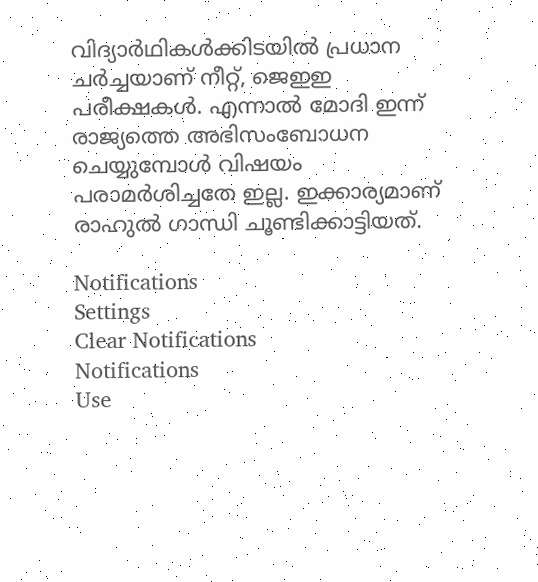വിദ്യാര്‍ഥികള്‍ക്കിടയില്‍ പ്രധാന ചര്‍ച്ചയാണ് നീറ്റ്, ജെഇഇ പരീക്ഷകള്‍. എന്നാല്‍ മോദി ഇന്ന് രാജ്യത്തെ അഭിസംബോധന ചെയ്യുമ്പോള്‍ വിഷയം പരാമര്‍ശിച്ചതേ ഇല്ല. ഇക്കാര്യമാണ് രാഹുല്‍ ഗാന്ധി ചൂണ്ടിക്കാട്ടിയത്.

Notifications
Settings
Clear Notifications
Notifications
Use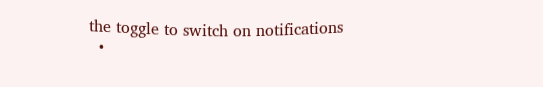the toggle to switch on notifications
  •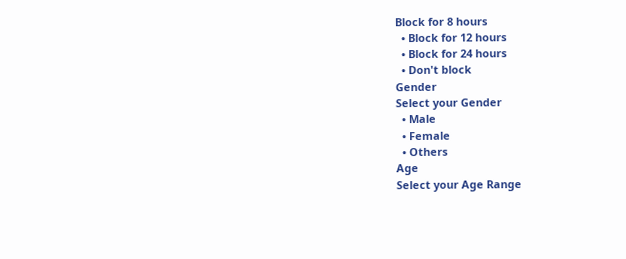Block for 8 hours
  • Block for 12 hours
  • Block for 24 hours
  • Don't block
Gender
Select your Gender
  • Male
  • Female
  • Others
Age
Select your Age Range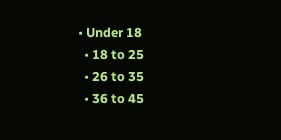• Under 18
  • 18 to 25
  • 26 to 35
  • 36 to 45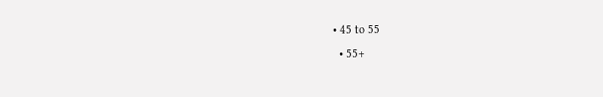• 45 to 55
  • 55+